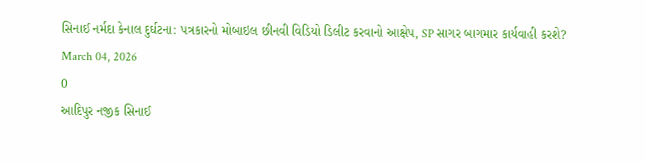સિનાઈ નર્મદા કેનાલ દુર્ઘટના: પત્રકારનો મોબાઇલ છીનવી વિડિયો ડિલીટ કરવાનો આક્ષેપ, SP સાગર બાગમાર કાર્યવાહી કરશે?
March 04, 2026
0
આદિપુર નજીક સિનાઈ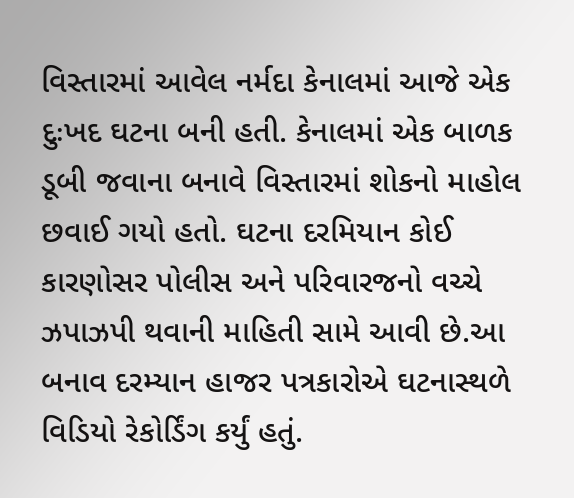વિસ્તારમાં આવેલ નર્મદા કેનાલમાં આજે એક દુઃખદ ઘટના બની હતી. કેનાલમાં એક બાળક ડૂબી જવાના બનાવે વિસ્તારમાં શોકનો માહોલ છવાઈ ગયો હતો. ઘટના દરમિયાન કોઈ કારણોસર પોલીસ અને પરિવારજનો વચ્ચે ઝપાઝપી થવાની માહિતી સામે આવી છે.આ બનાવ દરમ્યાન હાજર પત્રકારોએ ઘટનાસ્થળે વિડિયો રેકોર્ડિંગ કર્યું હતું.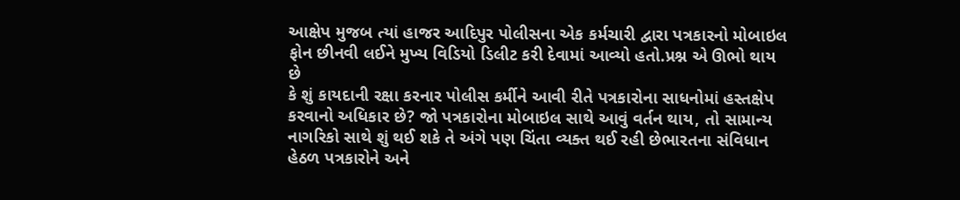આક્ષેપ મુજબ ત્યાં હાજર આદિપુર પોલીસના એક કર્મચારી દ્વારા પત્રકારનો મોબાઇલ ફોન છીનવી લઈને મુખ્ય વિડિયો ડિલીટ કરી દેવામાં આવ્યો હતો.પ્રશ્ન એ ઊભો થાય છે
કે શું કાયદાની રક્ષા કરનાર પોલીસ કર્મીને આવી રીતે પત્રકારોના સાધનોમાં હસ્તક્ષેપ કરવાનો અધિકાર છે? જો પત્રકારોના મોબાઇલ સાથે આવું વર્તન થાય, તો સામાન્ય નાગરિકો સાથે શું થઈ શકે તે અંગે પણ ચિંતા વ્યક્ત થઈ રહી છેભારતના સંવિધાન હેઠળ પત્રકારોને અને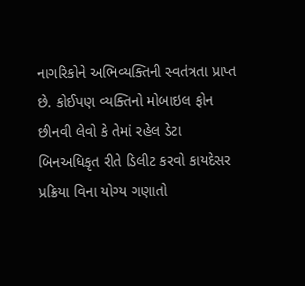નાગરિકોને અભિવ્યક્તિની સ્વતંત્રતા પ્રાપ્ત છે. કોઈપણ વ્યક્તિનો મોબાઇલ ફોન છીનવી લેવો કે તેમાં રહેલ ડેટા બિનઅધિકૃત રીતે ડિલીટ કરવો કાયદેસર પ્રક્રિયા વિના યોગ્ય ગણાતો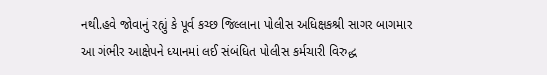નથી.હવે જોવાનું રહ્યું કે પૂર્વ કચ્છ જિલ્લાના પોલીસ અધિક્ષકશ્રી સાગર બાગમાર આ ગંભીર આક્ષેપને ધ્યાનમાં લઈ સંબંધિત પોલીસ કર્મચારી વિરુદ્ધ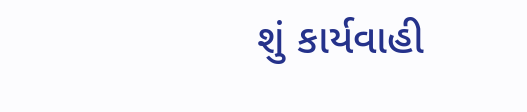શું કાર્યવાહી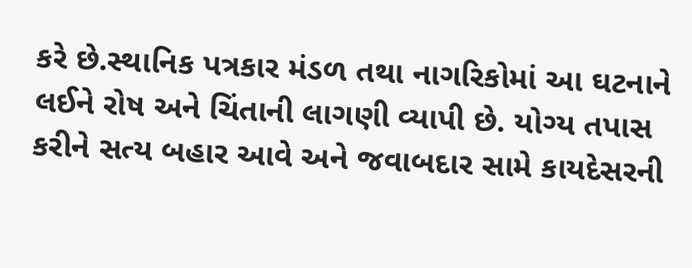કરે છે.સ્થાનિક પત્રકાર મંડળ તથા નાગરિકોમાં આ ઘટનાને લઈને રોષ અને ચિંતાની લાગણી વ્યાપી છે. યોગ્ય તપાસ કરીને સત્ય બહાર આવે અને જવાબદાર સામે કાયદેસરની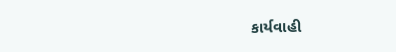કાર્યવાહી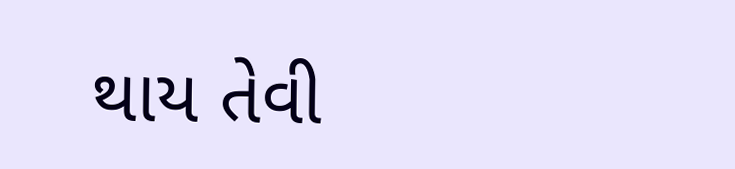થાય તેવી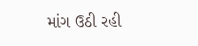માંગ ઉઠી રહી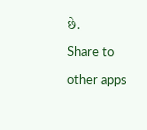છે.
Share to other apps